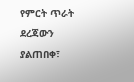የምርት ጥራት ደረጃውን ያልጠበቀ፣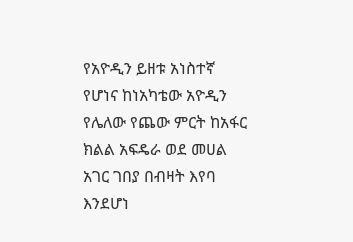የአዮዲን ይዘቱ አነስተኛ የሆነና ከነአካቴው አዮዲን የሌለው የጨው ምርት ከአፋር ክልል አፍዴራ ወደ መሀል አገር ገበያ በብዛት እየባ እንደሆነ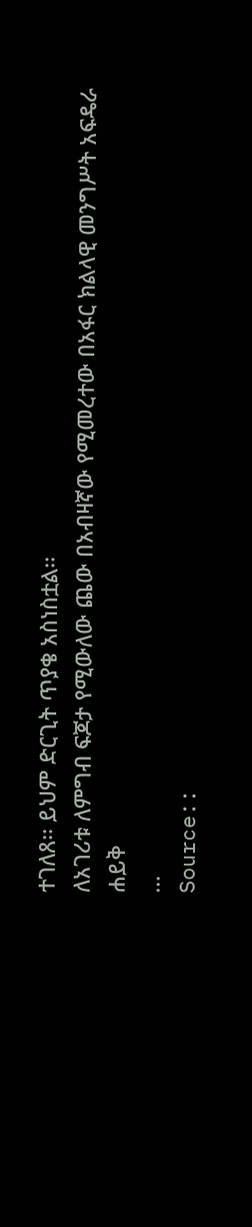ተገለጸ፡፡ ይህም ድርጊት ጥያቄ አስነስቷል፡፡
ለአገሪቱ ለምግብ ፍጆታ የሚውለው ጨው በአብዛኛው የሚመረተው በአፋር ክልላዊ መንግሥት አፍዴራ ሐይቅ
…
Source::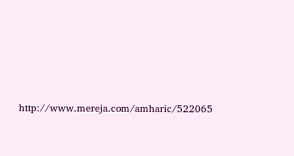http://www.mereja.com/amharic/522065